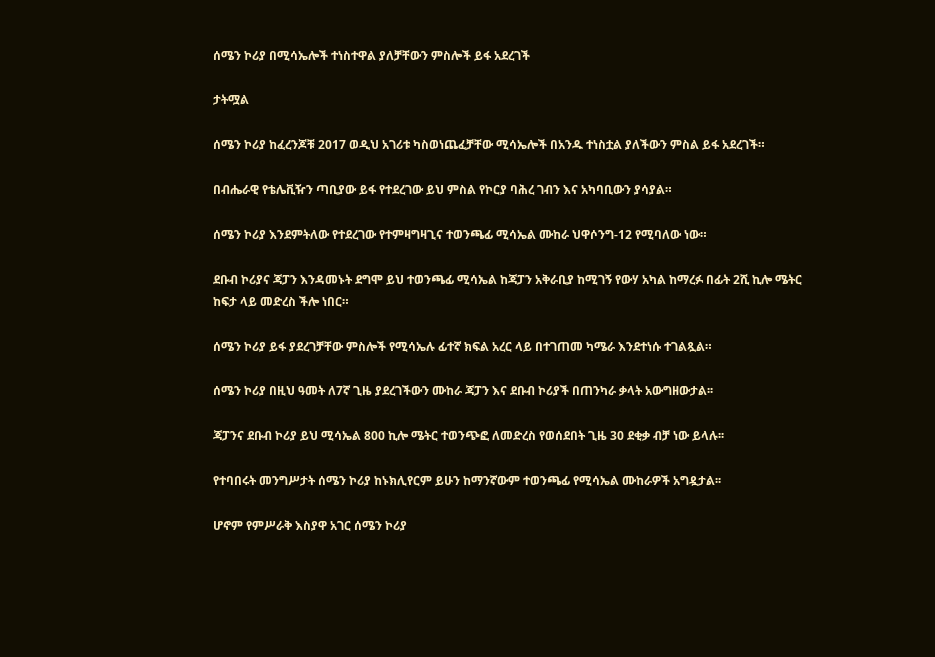ሰሜን ኮሪያ በሚሳኤሎች ተነስተዋል ያለቻቸውን ምስሎች ይፋ አደረገች

ታትሟል

ሰሜን ኮሪያ ከፈረንጆቹ 2017 ወዲህ አገሪቱ ካስወነጨፈቻቸው ሚሳኤሎች በአንዱ ተነስቷል ያለችውን ምስል ይፋ አደረገች።

በብሔራዊ የቴሌቪዥን ጣቢያው ይፋ የተደረገው ይህ ምስል የኮርያ ባሕረ ገብን እና አካባቢውን ያሳያል።

ሰሜን ኮሪያ እንደምትለው የተደረገው የተምዛግዛጊና ተወንጫፊ ሚሳኤል ሙከራ ህዋሶንግ-12 የሚባለው ነው።

ደቡብ ኮሪያና ጃፓን እንዳመኑት ደግሞ ይህ ተወንጫፊ ሚሳኤል ከጃፓን አቅራቢያ ከሚገኝ የውሃ አካል ከማረፉ በፊት 2ሺ ኪሎ ሜትር ከፍታ ላይ መድረስ ችሎ ነበር።

ሰሜን ኮሪያ ይፋ ያደረገቻቸው ምስሎች የሚሳኤሉ ፊተኛ ክፍል አረር ላይ በተገጠመ ካሜራ እንደተነሱ ተገልጿል።

ሰሜን ኮሪያ በዚህ ዓመት ለ7ኛ ጊዜ ያደረገችውን ሙከራ ጃፓን እና ደቡብ ኮሪያች በጠንካራ ቃላት አውግዘውታል፡፡

ጃፓንና ደቡብ ኮሪያ ይህ ሚሳኤል 800 ኪሎ ሜትር ተወንጭፎ ለመድረስ የወሰደበት ጊዜ 30 ደቂቃ ብቻ ነው ይላሉ፡፡

የተባበሩት መንግሥታት ሰሜን ኮሪያ ከኑክሊየርም ይሁን ከማንኛውም ተወንጫፊ የሚሳኤል ሙከራዎች አግዷታል፡፡

ሆኖም የምሥራቅ እስያዋ አገር ሰሜን ኮሪያ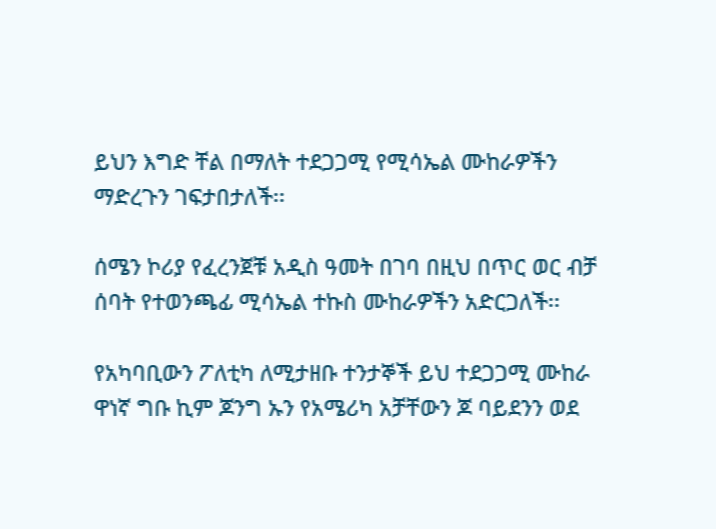ይህን እግድ ቸል በማለት ተደጋጋሚ የሚሳኤል ሙከራዎችን ማድረጉን ገፍታበታለች፡፡

ሰሜን ኮሪያ የፈረንጀቹ አዲስ ዓመት በገባ በዚህ በጥር ወር ብቻ ሰባት የተወንጫፊ ሚሳኤል ተኩስ ሙከራዎችን አድርጋለች፡፡

የአካባቢውን ፖለቲካ ለሚታዘቡ ተንታኞች ይህ ተደጋጋሚ ሙከራ ዋነኛ ግቡ ኪም ጆንግ ኡን የአሜሪካ አቻቸውን ጆ ባይደንን ወደ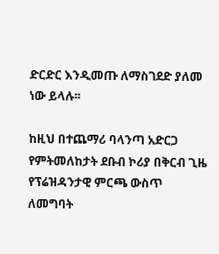ድርድር እንዲመጡ ለማስገደድ ያለመ ነው ይላሉ፡፡

ከዚህ በተጨማሪ ባላንጣ አድርጋ የምትመለከታት ደቡብ ኮሪያ በቅርብ ጊዜ የፕሬዝዳንታዊ ምርጫ ውስጥ ለመግባት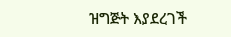ዝግጅት እያደረገች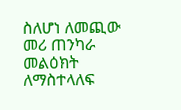ስለሆነ ለመጪው መሪ ጠንካራ መልዕክት ለማስተላለፍ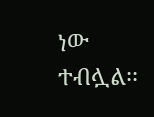ነው ተብሏል፡፡